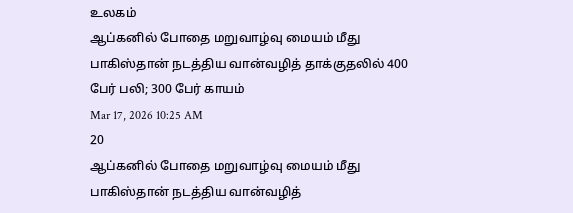உலகம்
ஆப்கனில் போதை மறுவாழ்வு மையம் மீது பாகிஸ்தான் நடத்திய வான்வழித் தாக்குதலில் 400 பேர் பலி; 300 பேர் காயம்
Mar 17, 2026 10:25 AM
20
ஆப்கனில் போதை மறுவாழ்வு மையம் மீது பாகிஸ்தான் நடத்திய வான்வழித்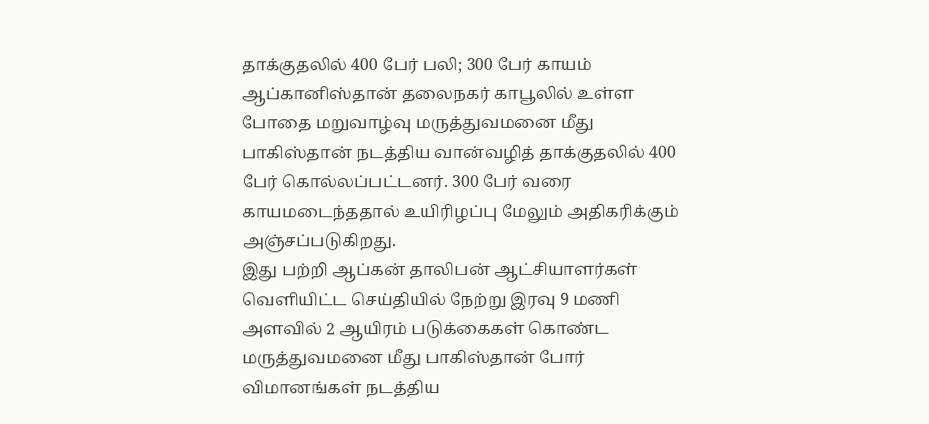தாக்குதலில் 400 பேர் பலி; 300 பேர் காயம்
ஆப்கானிஸ்தான் தலைநகர் காபூலில் உள்ள போதை மறுவாழ்வு மருத்துவமனை மீது பாகிஸ்தான் நடத்திய வான்வழித் தாக்குதலில் 400 பேர் கொல்லப்பட்டனர். 300 பேர் வரை காயமடைந்ததால் உயிரிழப்பு மேலும் அதிகரிக்கும் அஞ்சப்படுகிறது.
இது பற்றி ஆப்கன் தாலிபன் ஆட்சியாளர்கள் வெளியிட்ட செய்தியில் நேற்று இரவு 9 மணி அளவில் 2 ஆயிரம் படுக்கைகள் கொண்ட மருத்துவமனை மீது பாகிஸ்தான் போர் விமானங்கள் நடத்திய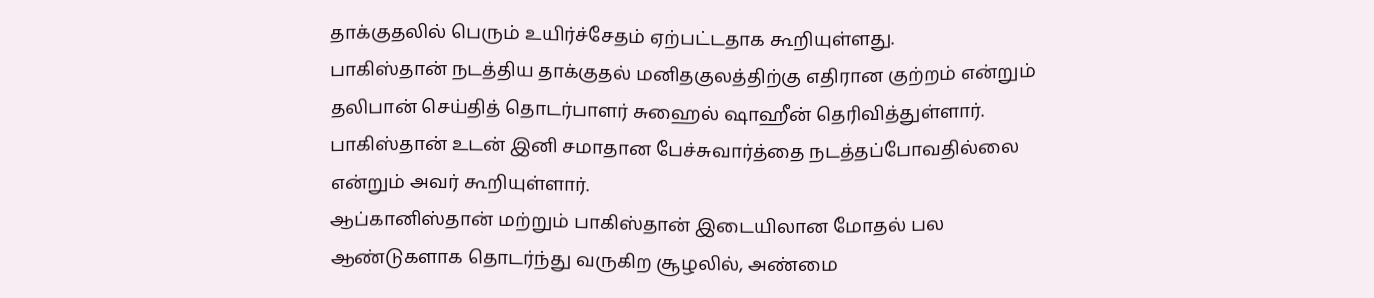தாக்குதலில் பெரும் உயிர்ச்சேதம் ஏற்பட்டதாக கூறியுள்ளது.
பாகிஸ்தான் நடத்திய தாக்குதல் மனிதகுலத்திற்கு எதிரான குற்றம் என்றும் தலிபான் செய்தித் தொடர்பாளர் சுஹைல் ஷாஹீன் தெரிவித்துள்ளார். பாகிஸ்தான் உடன் இனி சமாதான பேச்சுவார்த்தை நடத்தப்போவதில்லை என்றும் அவர் கூறியுள்ளார்.
ஆப்கானிஸ்தான் மற்றும் பாகிஸ்தான் இடையிலான மோதல் பல ஆண்டுகளாக தொடர்ந்து வருகிற சூழலில், அண்மை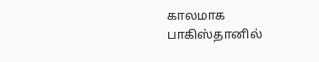காலமாக பாகிஸ்தானில்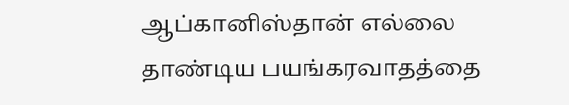ஆப்கானிஸ்தான் எல்லை தாண்டிய பயங்கரவாதத்தை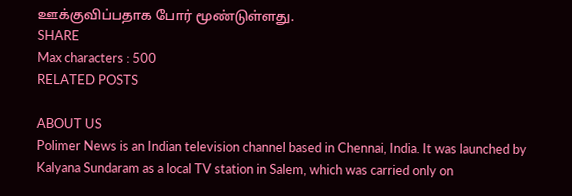ஊக்குவிப்பதாக போர் மூண்டுள்ளது.
SHARE
Max characters : 500
RELATED POSTS

ABOUT US
Polimer News is an Indian television channel based in Chennai, India. It was launched by Kalyana Sundaram as a local TV station in Salem, which was carried only on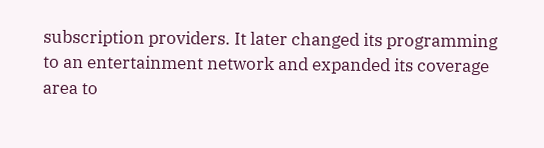subscription providers. It later changed its programming to an entertainment network and expanded its coverage area to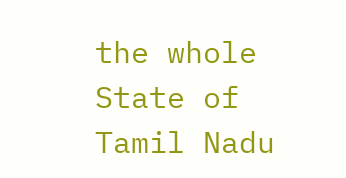the whole State of Tamil Nadu